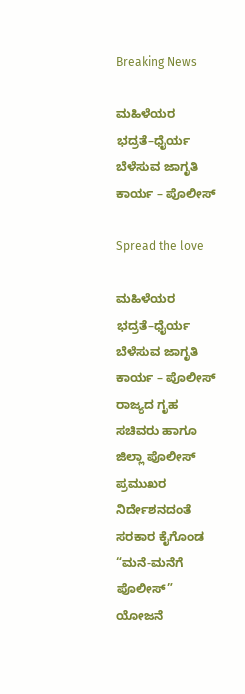Breaking News

ಮಹಿಳೆಯರ ಭದ್ರತೆ–ಧೈರ್ಯ ಬೆಳೆಸುವ ಜಾಗೃತಿ ಕಾರ್ಯ – ಪೊಲೀಸ್

Spread the love

ಮಹಿಳೆಯರ ಭದ್ರತೆ–ಧೈರ್ಯ ಬೆಳೆಸುವ ಜಾಗೃತಿ ಕಾರ್ಯ – ಪೊಲೀಸ್
ರಾಜ್ಯದ ಗೃಹ ಸಚಿವರು ಹಾಗೂ ಜಿಲ್ಲಾ ಪೊಲೀಸ್ ಪ್ರಮುಖರ ನಿರ್ದೇಶನದಂತೆ ಸರಕಾರ ಕೈಗೊಂಡ “ಮನೆ-ಮನೆಗೆ ಪೊಲೀಸ್” ಯೋಜನೆ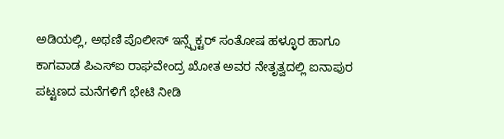ಅಡಿಯಲ್ಲಿ, ಅಥಣಿ ಪೊಲೀಸ್ ಇನ್ಸ್ಪೆಕ್ಟರ್ ಸಂತೋಷ ಹಳ್ಳೂರ ಹಾಗೂ ಕಾಗವಾಡ ಪಿಎಸ್‌ಐ ರಾಘವೇಂದ್ರ ಖೋತ ಅವರ ನೇತೃತ್ವದಲ್ಲಿ ಐನಾಪುರ ಪಟ್ಟಣದ ಮನೆಗಳಿಗೆ ಭೇಟಿ ನೀಡಿ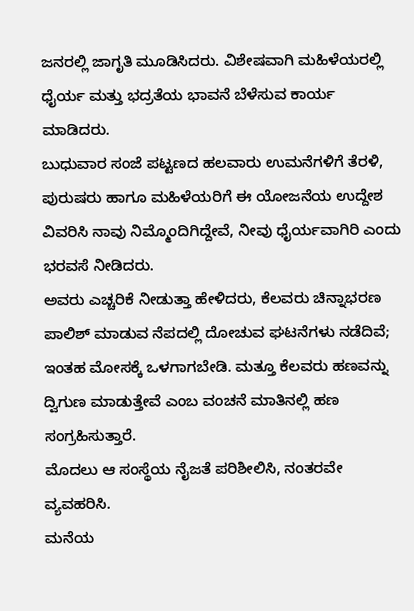ಜನರಲ್ಲಿ ಜಾಗೃತಿ ಮೂಡಿಸಿದರು. ವಿಶೇಷವಾಗಿ ಮಹಿಳೆಯರಲ್ಲಿ ಧೈರ್ಯ ಮತ್ತು ಭದ್ರತೆಯ ಭಾವನೆ ಬೆಳೆಸುವ ಕಾರ್ಯ ಮಾಡಿದರು.
ಬುಧುವಾರ ಸಂಜೆ ಪಟ್ಟಣದ ಹಲವಾರು ಉಮನೆಗಳಿಗೆ ತೆರಳಿ, ಪುರುಷರು ಹಾಗೂ ಮಹಿಳೆಯರಿಗೆ ಈ ಯೋಜನೆಯ ಉದ್ದೇಶ ವಿವರಿಸಿ ನಾವು ನಿಮ್ಮೊಂದಿಗಿದ್ದೇವೆ, ನೀವು ಧೈರ್ಯವಾಗಿರಿ ಎಂದು ಭರವಸೆ ನೀಡಿದರು.
ಅವರು ಎಚ್ಚರಿಕೆ ನೀಡುತ್ತಾ ಹೇಳಿದರು, ಕೆಲವರು ಚಿನ್ನಾಭರಣ ಪಾಲಿಶ್ ಮಾಡುವ ನೆಪದಲ್ಲಿ ದೋಚುವ ಘಟನೆಗಳು ನಡೆದಿವೆ; ಇಂತಹ ಮೋಸಕ್ಕೆ ಒಳಗಾಗಬೇಡಿ. ಮತ್ತೂ ಕೆಲವರು ಹಣವನ್ನು ದ್ವಿಗುಣ ಮಾಡುತ್ತೇವೆ ಎಂಬ ವಂಚನೆ ಮಾತಿನಲ್ಲಿ ಹಣ ಸಂಗ್ರಹಿಸುತ್ತಾರೆ.
ಮೊದಲು ಆ ಸಂಸ್ಥೆಯ ನೈಜತೆ ಪರಿಶೀಲಿಸಿ, ನಂತರವೇ ವ್ಯವಹರಿಸಿ.
ಮನೆಯ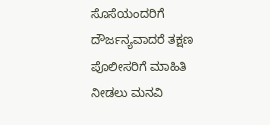ಸೊಸೆಯಂದರಿಗೆ ದೌರ್ಜನ್ಯವಾದರೆ ತಕ್ಷಣ ಪೊಲೀಸರಿಗೆ ಮಾಹಿತಿ ನೀಡಲು ಮನವಿ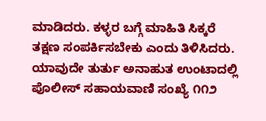ಮಾಡಿದರು. ಕಳ್ಳರ ಬಗ್ಗೆ ಮಾಹಿತಿ ಸಿಕ್ಕರೆ ತಕ್ಷಣ ಸಂಪರ್ಕಿಸಬೇಕು ಎಂದು ತಿಳಿಸಿದರು. ಯಾವುದೇ ತುರ್ತು ಅನಾಹುತ ಉಂಟಾದಲ್ಲಿ ಪೊಲೀಸ್ ಸಹಾಯವಾಣಿ ಸಂಖ್ಯೆ ೧೧೨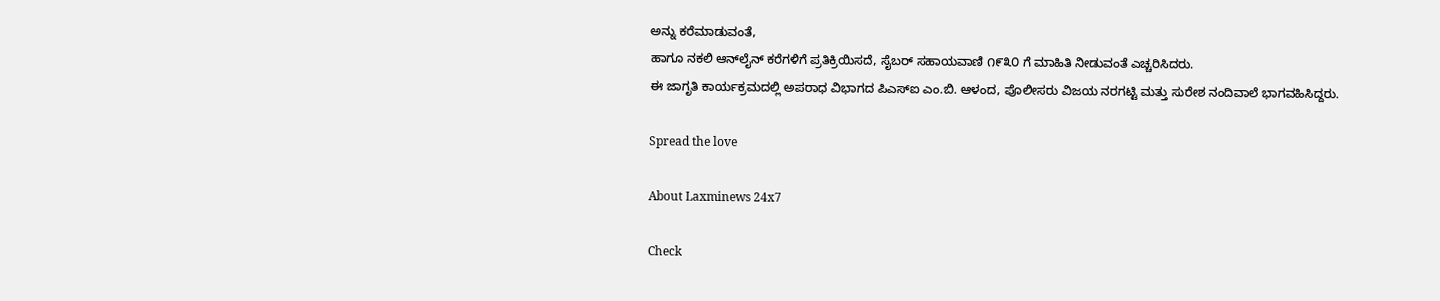ಅನ್ನು ಕರೆಮಾಡುವಂತೆ,
ಹಾಗೂ ನಕಲಿ ಆನ್‌ಲೈನ್ ಕರೆಗಳಿಗೆ ಪ್ರತಿಕ್ರಿಯಿಸದೆ, ಸೈಬರ್ ಸಹಾಯವಾಣಿ ೧೯೩೦ ಗೆ ಮಾಹಿತಿ ನೀಡುವಂತೆ ಎಚ್ಚರಿಸಿದರು.
ಈ ಜಾಗೃತಿ ಕಾರ್ಯಕ್ರಮದಲ್ಲಿ ಅಪರಾಧ ವಿಭಾಗದ ಪಿಎಸ್‌ಐ ಎಂ.ಬಿ. ಆಳಂದ, ಪೊಲೀಸರು ವಿಜಯ ನರಗಟ್ಟಿ ಮತ್ತು ಸುರೇಶ ನಂದಿವಾಲೆ ಭಾಗವಹಿಸಿದ್ದರು.

Spread the love

About Laxminews 24x7

Check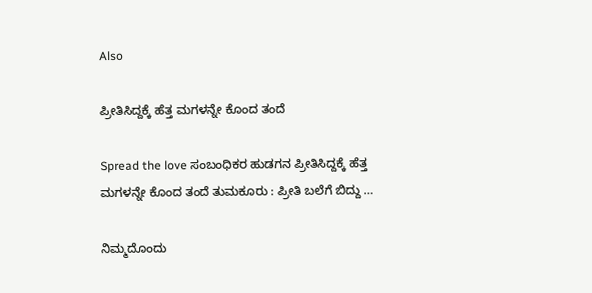Also

ಪ್ರೀತಿಸಿದ್ದಕ್ಕೆ ಹೆತ್ತ ಮಗಳನ್ನೇ ಕೊಂದ ತಂದೆ

Spread the love ಸಂಬಂಧಿಕರ‌ ಹುಡಗನ ಪ್ರೀತಿಸಿದ್ದಕ್ಕೆ ಹೆತ್ತ ಮಗಳನ್ನೇ ಕೊಂದ ತಂದೆ ತುಮಕೂರು : ಪ್ರೀತಿ ಬಲೆಗೆ ಬಿದ್ದು …

ನಿಮ್ಮದೊಂದು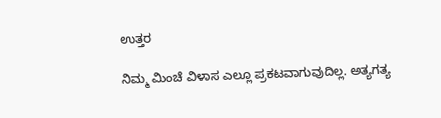ಉತ್ತರ

ನಿಮ್ಮ ಮಿಂಚೆ ವಿಳಾಸ ಎಲ್ಲೂ ಪ್ರಕಟವಾಗುವುದಿಲ್ಲ. ಅತ್ಯಗತ್ಯ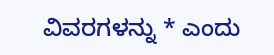ವಿವರಗಳನ್ನು * ಎಂದು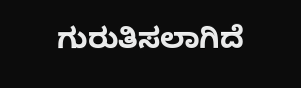ಗುರುತಿಸಲಾಗಿದೆ